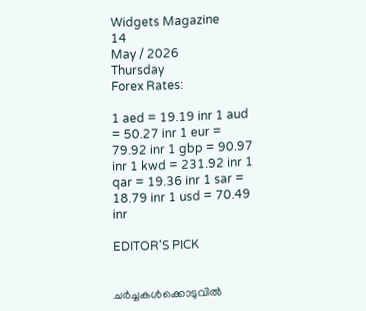Widgets Magazine
14
May / 2026
Thursday
Forex Rates:

1 aed = 19.19 inr 1 aud = 50.27 inr 1 eur = 79.92 inr 1 gbp = 90.97 inr 1 kwd = 231.92 inr 1 qar = 19.36 inr 1 sar = 18.79 inr 1 usd = 70.49 inr

EDITOR'S PICK


ചർച്ചകൾക്കൊടുവിൽ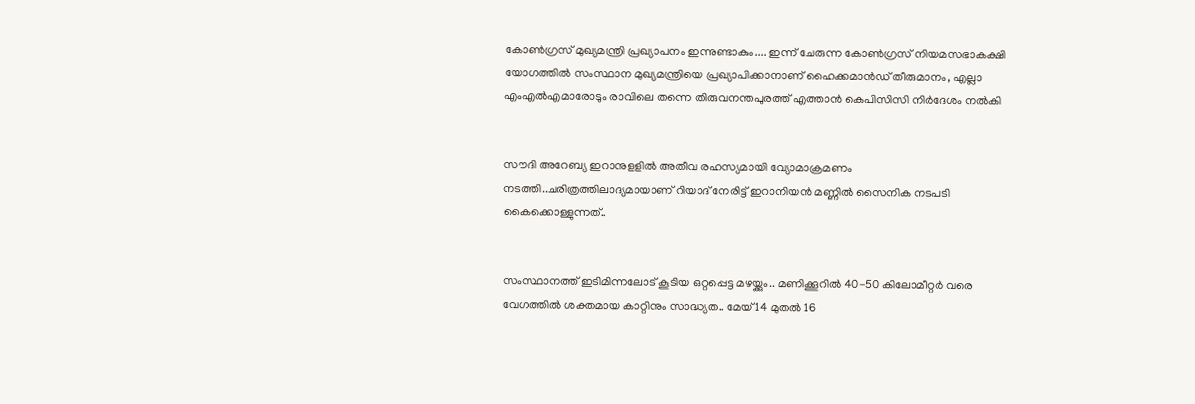കോൺഗ്രസ് മുഖ്യമന്ത്രി പ്രഖ്യാപനം ഇന്നുണ്ടാകും.... ഇന്ന് ചേരുന്ന കോൺഗ്രസ് നിയമസഭാകക്ഷി യോഗത്തിൽ സംസ്ഥാന മുഖ്യമന്ത്രിയെ പ്രഖ്യാപിക്കാനാണ് ഹൈക്കമാൻഡ് തീരുമാനം, എല്ലാ എംഎൽ‌എമാരോടും രാവിലെ തന്നെ തിരുവനന്തപുരത്ത് എത്താൻ കെപിസിസി നിർദേശം നൽകി


സൗദി അറേബ്യ ഇറാനുളളിൽ അതീവ രഹസ്യമായി വ്യോമാക്രമണം നടത്തി..ചരിത്രത്തിലാദ്യമായാണ് റിയാദ് നേരിട്ട് ഇറാനിയൻ മണ്ണിൽ സൈനിക നടപടി കൈക്കൊള്ളുന്നത്..


സംസ്ഥാനത്ത് ഇടിമിന്നലോട് കൂടിയ ഒറ്റപ്പെട്ട മഴയ്ക്കും.. മണിക്കൂറിൽ 40-50 കിലോമീറ്റർ വരെ വേഗത്തിൽ ശക്തമായ കാറ്റിനും സാദ്ധ്യത.. മേയ് 14 മുതൽ 16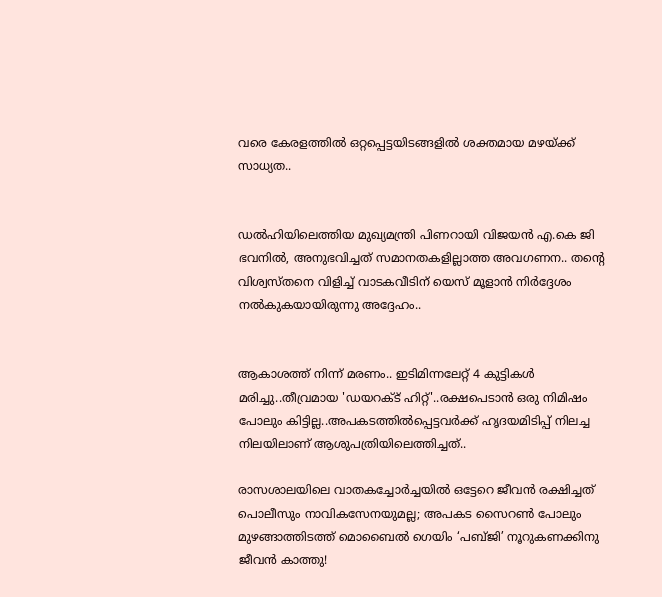വരെ കേരളത്തിൽ ഒറ്റപ്പെട്ടയിടങ്ങളിൽ ശക്തമായ മഴയ്ക്ക് സാധ്യത..


ഡൽഹിയിലെത്തിയ മുഖ്യമന്ത്രി പിണറായി വിജയൻ എ.കെ ജി ഭവനിൽ, അനുഭവിച്ചത് സമാനതകളില്ലാത്ത അവഗണന.. തന്റെ വിശ്വസ്തനെ വിളിച്ച് വാടകവീടിന് യെസ് മൂളാൻ നിർദ്ദേശം നൽകുകയായിരുന്നു അദ്ദേഹം..


ആകാശത്ത് നിന്ന് മരണം.. ഇടിമിന്നലേറ്റ് 4 കുട്ടികൾ മരിച്ചു..തീവ്രമായ 'ഡയറക്ട് ഹിറ്റ്'..രക്ഷപെടാൻ ഒരു നിമിഷം പോലും കിട്ടില്ല..അപകടത്തില്‍പ്പെട്ടവര്‍ക്ക് ഹൃദയമിടിപ്പ് നിലച്ച നിലയിലാണ് ആശുപത്രിയിലെത്തിച്ചത്..

രാസശാലയിലെ വാതകച്ചോർച്ചയിൽ ഒട്ടേറെ ജീവൻ രക്ഷിച്ചത് പൊലീസും നാവികസേനയുമല്ല; അപകട സൈറൺ പോലും മുഴങ്ങാത്തിടത്ത് മൊബൈൽ ഗെയിം ‘പബ്ജി’ നൂറുകണക്കിനു ജീവൻ കാത്തു!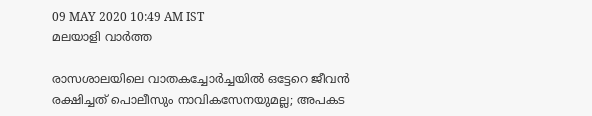09 MAY 2020 10:49 AM IST
മലയാളി വാര്‍ത്ത

രാസശാലയിലെ വാതകച്ചോർച്ചയിൽ ഒട്ടേറെ ജീവൻ രക്ഷിച്ചത് പൊലീസും നാവികസേനയുമല്ല; അപകട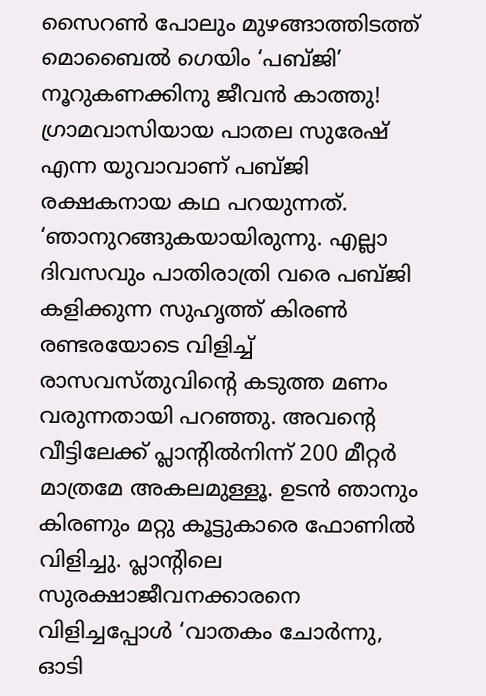സൈറൺ പോലും മുഴങ്ങാത്തിടത്ത് മൊബൈൽ ഗെയിം ‘പബ്ജി’ നൂറുകണക്കിനു ജീവൻ കാത്തു!
ഗ്രാമവാസിയായ പാതല സുരേഷ് എന്ന യുവാവാണ് പബ്ജി രക്ഷകനായ കഥ പറയുന്നത്. ‘ഞാനുറങ്ങുകയായിരുന്നു. എല്ലാ ദിവസവും പാതിരാത്രി വരെ പബ്ജി കളിക്കുന്ന സുഹൃത്ത് കിരൺ രണ്ടരയോടെ വിളിച്ച് രാസവസ്തുവിന്റെ കടുത്ത മണം വരുന്നതായി പറഞ്ഞു. അവന്റെ വീട്ടിലേക്ക് പ്ലാന്റിൽനിന്ന് 200 മീറ്റർ മാത്രമേ അകലമുള്ളൂ. ഉടൻ ഞാനും കിരണും മറ്റു കൂട്ടുകാരെ ഫോണിൽ വിളിച്ചു. പ്ലാന്റിലെ സുരക്ഷാജീവനക്കാരനെ വിളിച്ചപ്പോൾ ‘വാതകം ചോർന്നു, ഓടി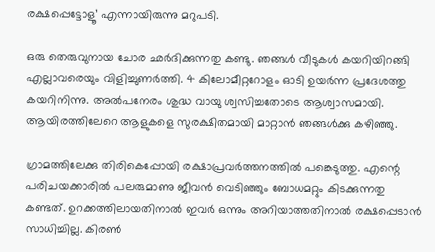രക്ഷപ്പെട്ടോളൂ’ എന്നായിരുന്നു മറുപടി.

ഒരു തെരുവുനായ ചോര ഛർദിക്കുന്നതു കണ്ടു. ഞങ്ങൾ വീടുകൾ കയറിയിറങ്ങി എല്ലാവരെയും വിളിച്ചുണർത്തി. 4 കിലോമീറ്ററോളം ഓടി ഉയർന്ന പ്രദേശത്തു കയറിനിന്നു. അൽപനേരം ശുദ്ധ വായു ശ്വസിച്ചതോടെ ആശ്വാസമായി. ആയിരത്തിലേറെ ആളുകളെ സുരക്ഷിതമായി മാറ്റാൻ ഞങ്ങൾക്കു കഴിഞ്ഞു.

ഗ്രാമത്തിലേക്കു തിരികെപ്പോയി രക്ഷാപ്രവർ‌ത്തനത്തിൽ പങ്കെടുത്തു. എന്റെ പരിചയക്കാരിൽ പലരുമാണു ജീവൻ വെടിഞ്ഞും ബോധമറ്റും കിടക്കുന്നതു കണ്ടത്. ഉറക്കത്തിലായതിനാൽ ഇവർ ഒന്നും അറിയാത്തതിനാൽ രക്ഷപ്പെടാൻ സാധിച്ചില്ല. കിരൺ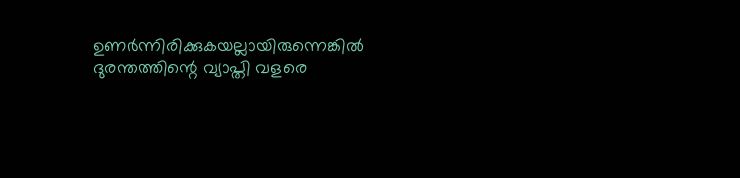ഉണർന്നിരിക്കുകയല്ലായിരുന്നെങ്കിൽ ദുരന്തത്തിന്റെ വ്യാപ്തി വളരെ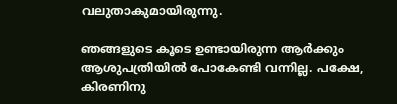വലുതാകുമായിരുന്നു.

ഞങ്ങളുടെ കൂടെ ഉണ്ടായിരുന്ന ആർക്കും ആശുപത്രിയിൽ പോകേണ്ടി വന്നില്ല. പക്ഷേ, കിരണിനു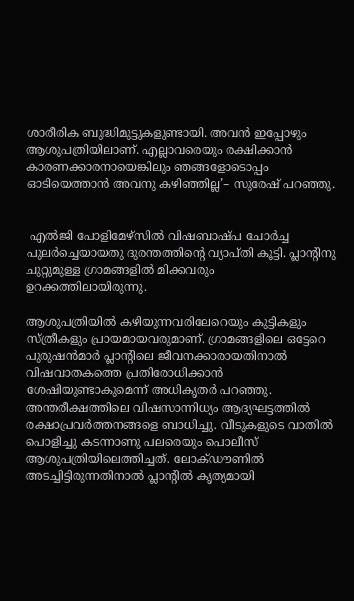ശാരീരിക ബുദ്ധിമുട്ടുകളുണ്ടായി. അവൻ ഇപ്പോഴും ആശുപത്രിയിലാണ്. എല്ലാവരെയും രക്ഷിക്കാൻ കാരണക്കാരനായെങ്കിലും ഞങ്ങളോടൊപ്പം ഓടിയെത്താൻ അവനു കഴിഞ്ഞില്ല’– സുരേഷ് പറഞ്ഞു.


 എൽജി പോളിമേഴ്സിൽ വിഷബാഷ്പ ചോർച്ച പുലർച്ചെയായതു ദുരന്തത്തിന്റെ വ്യാപ്തി കൂട്ടി. പ്ലാന്റിനു ചുറ്റുമുള്ള ഗ്രാമങ്ങളിൽ മിക്കവരും ഉറക്കത്തിലായിരുന്നു.

ആശുപത്രിയിൽ കഴിയുന്നവരിലേറെയും കുട്ടികളും സ്ത്രീകളും പ്രായമായവരുമാണ്. ഗ്രാമങ്ങളിലെ ഒട്ടേറെ പുരുഷൻമാർ പ്ലാന്റിലെ ജീവനക്കാരായതിനാൽ വിഷവാതകത്തെ പ്രതിരോധിക്കാൻ  ശേഷിയുണ്ടാകുമെന്ന് അധിക‍ൃതർ പറഞ്ഞു.
അന്തരീക്ഷത്തിലെ വിഷസാന്നിധ്യം ആദ്യഘട്ടത്തിൽ രക്ഷാപ്രവർത്തനങ്ങളെ ബാധിച്ചു. വീടുകളുടെ വാതിൽ പൊളിച്ചു കടന്നാണു പലരെയും പൊലീസ് ആശുപത്രിയിലെത്തിച്ചത്. ലോക്ഡൗണിൽ അടച്ചിട്ടിരുന്നതിനാൽ പ്ലാന്റിൽ കൃത്യമായി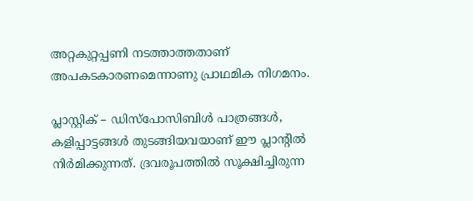അറ്റകുറ്റപ്പണി നടത്താത്തതാണ് അപകടകാരണമെന്നാണു പ്രാഥമിക നിഗമനം.

പ്ലാസ്റ്റിക് – ഡിസ്പോസിബിൾ പാത്രങ്ങൾ‌, കളിപ്പാട്ടങ്ങൾ തുടങ്ങിയവയാണ് ഈ പ്ലാന്റിൽ നിർമിക്കുന്നത്. ദ്രവരൂപത്തിൽ സൂക്ഷിച്ചിരുന്ന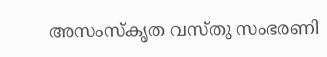അസംസ്കൃത വസ്തു സംഭരണി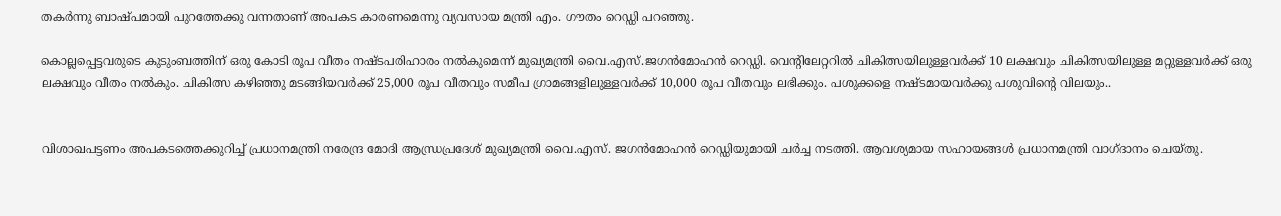തകർന്നു ബാഷ്പമായി പുറത്തേക്കു വന്നതാണ് അപകട കാരണമെന്നു വ്യവസായ മന്ത്രി എം. ഗൗതം റെഡ്ഡി പറഞ്ഞു.

കൊല്ലപ്പെട്ടവരുടെ കുടുംബത്തിന് ഒരു കോടി രൂപ വീതം നഷ്ടപരിഹാരം നൽകുമെന്ന് മുഖ്യമന്ത്രി വൈ.എസ്.ജഗൻമോഹൻ റെഡ്ഡി. വെന്റിലേറ്ററിൽ ചികിത്സയിലുള്ളവർക്ക് 10 ലക്ഷവും ചികിത്സയിലുള്ള മറ്റുള്ളവർക്ക് ഒരു ലക്ഷവും വീതം നൽകും. ചികിത്സ കഴിഞ്ഞു മടങ്ങിയവർക്ക് 25,000 രൂപ വീതവും സമീപ ഗ്രാമങ്ങളിലുള്ളവർക്ക് 10,000 രൂപ വീതവും ലഭിക്കും. പശുക്കളെ നഷ്ടമായവർക്കു പശുവിന്റെ വിലയും..


വിശാഖപട്ടണം അപകടത്തെക്കുറിച്ച് പ്രധാനമന്ത്രി നരേന്ദ്ര മോദി ആന്ധ്രപ്രദേശ് മുഖ്യമന്ത്രി വൈ.എസ്. ജഗൻമോഹൻ റെഡ്ഡിയുമായി ചർച്ച നടത്തി. ആവശ്യമായ സഹായങ്ങൾ പ്രധാനമന്ത്രി വാഗ്ദാനം ചെയ്തു.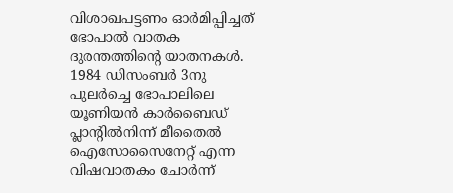വിശാഖപട്ടണം ഓർമിപ്പിച്ചത് ഭോപാൽ വാതക ദുരന്തത്തിന്റെ യാതനകൾ. 1984 ഡിസംബർ 3നു പുലർച്ചെ ഭോപാലിലെ യൂണിയൻ കാർബൈഡ് പ്ലാന്റിൽനിന്ന് മീതൈൽ ഐസോസൈനേറ്റ് എന്ന വിഷവാതകം ചോർന്ന്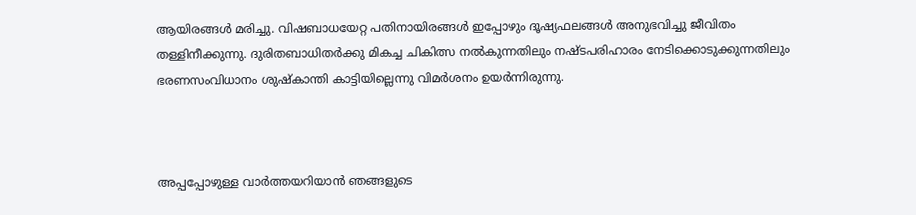ആയിരങ്ങൾ മരിച്ചു. വിഷബാധയേറ്റ പതിനായിരങ്ങൾ ഇപ്പോഴും ദൂഷ്യഫലങ്ങൾ അനുഭവിച്ചു ജീവിതം തള്ളിനീക്കുന്നു. ദുരിതബാധിതർക്കു മികച്ച ചികിത്സ നൽകുന്നതിലും നഷ്ടപരിഹാരം നേടിക്കൊടുക്കുന്നതിലും ഭരണസംവിധാനം ശുഷ്കാന്തി കാട്ടിയില്ലെന്നു വിമർശനം ഉയർന്നിരുന്നു.



അപ്പപ്പോഴുള്ള വാര്‍ത്തയറിയാന്‍ ഞങ്ങളുടെ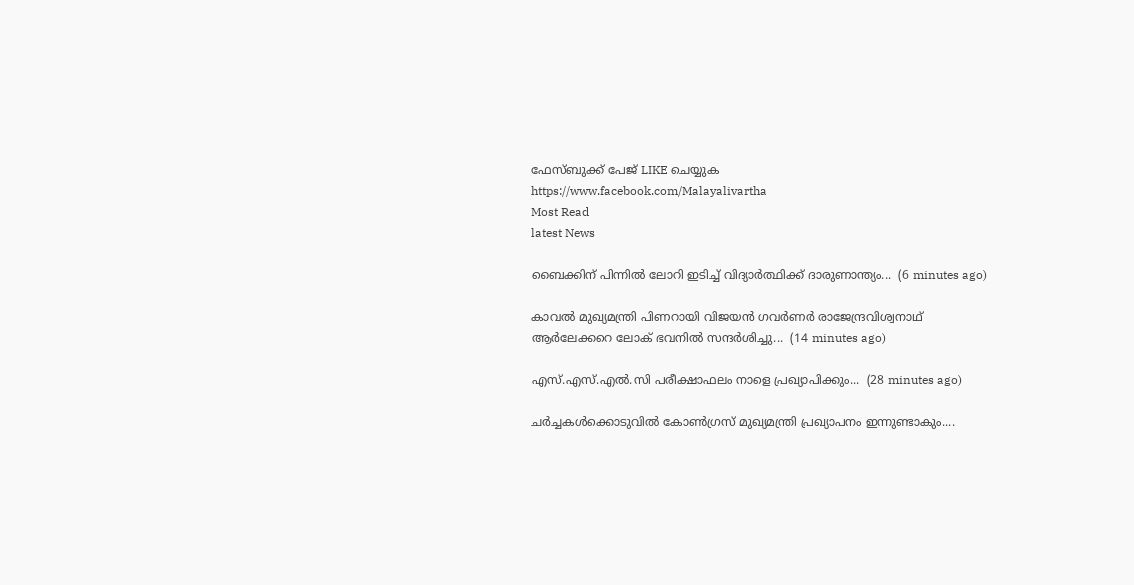ഫേസ്‌ബുക്ക്‌ പേജ് LIKE ചെയ്യുക
https://www.facebook.com/Malayalivartha
Most Read
latest News

ബൈക്കിന് പിന്നിൽ ലോറി ഇടിച്ച് വിദ്യാർത്ഥിക്ക് ദാരുണാന്ത്യം...  (6 minutes ago)

കാവൽ മുഖ്യമന്ത്രി പിണറായി വിജയൻ ഗവർണർ രാജേന്ദ്രവിശ്വനാഥ് ആർലേക്കറെ ലോക് ഭവനിൽ സന്ദർശിച്ചു...  (14 minutes ago)

എസ്.എസ്.എൽ.സി പരീക്ഷാഫലം നാളെ പ്രഖ്യാപിക്കും...  (28 minutes ago)

ചർച്ചകൾക്കൊടുവിൽ കോൺഗ്രസ് മുഖ്യമന്ത്രി പ്രഖ്യാപനം ഇന്നുണ്ടാകും....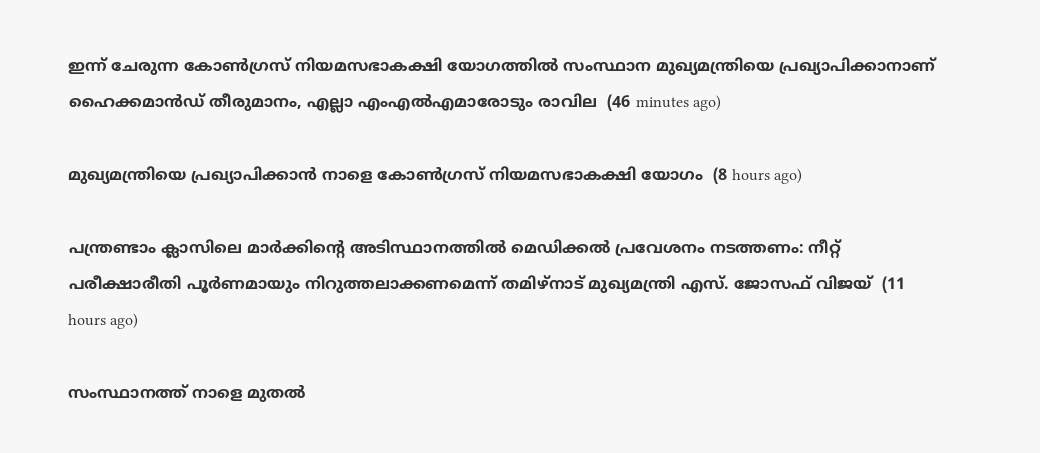ഇന്ന് ചേരുന്ന കോൺഗ്രസ് നിയമസഭാകക്ഷി യോഗത്തിൽ സംസ്ഥാന മുഖ്യമന്ത്രിയെ പ്രഖ്യാപിക്കാനാണ് ഹൈക്കമാൻഡ് തീരുമാനം, എല്ലാ എംഎൽ‌എമാരോടും രാവില  (46 minutes ago)

മുഖ്യമന്ത്രിയെ പ്രഖ്യാപിക്കാന്‍ നാളെ കോണ്‍ഗ്രസ് നിയമസഭാകക്ഷി യോഗം  (8 hours ago)

പന്ത്രണ്ടാം ക്ലാസിലെ മാര്‍ക്കിന്റെ അടിസ്ഥാനത്തില്‍ മെഡിക്കല്‍ പ്രവേശനം നടത്തണം: നീറ്റ് പരീക്ഷാരീതി പൂര്‍ണമായും നിറുത്തലാക്കണമെന്ന് തമിഴ്‌നാട് മുഖ്യമന്ത്രി എസ്. ജോസഫ് വിജയ്  (11 hours ago)

സംസ്ഥാനത്ത് നാളെ മുതൽ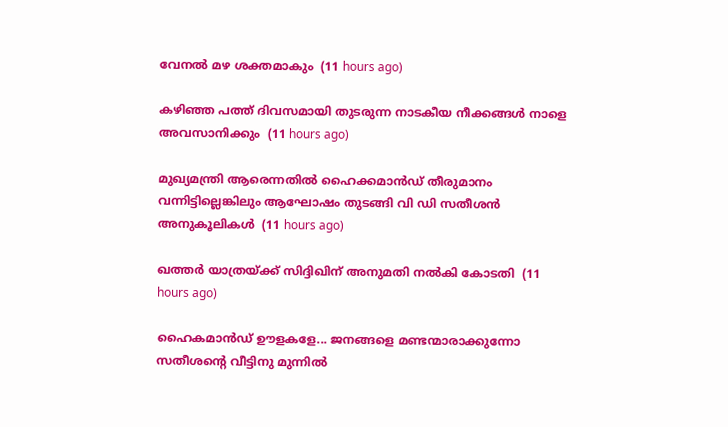വേനൽ മഴ ശക്തമാകും  (11 hours ago)

കഴിഞ്ഞ പത്ത് ദിവസമായി തുടരുന്ന നാടകീയ നീക്കങ്ങള്‍ നാളെ അവസാനിക്കും  (11 hours ago)

മുഖ്യമന്ത്രി ആരെന്നതിൽ ഹൈക്കമാൻഡ് തീരുമാനം വന്നിട്ടില്ലെങ്കിലും ആഘോഷം തുടങ്ങി വി ഡി സതീശൻ അനുകൂലികൾ  (11 hours ago)

ഖത്തര്‍ യാത്രയ്ക്ക് സിദ്ദിഖിന് അനുമതി നല്‍കി കോടതി  (11 hours ago)

ഹൈകമാൻഡ്‌ ഊളകളേ... ജനങ്ങളെ മണ്ടന്മാരാക്കുന്നോ സതീശന്റെ വീട്ടിനു മുന്നിൽ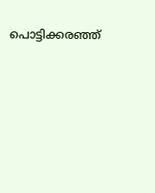പൊട്ടിക്കരഞ്ഞ്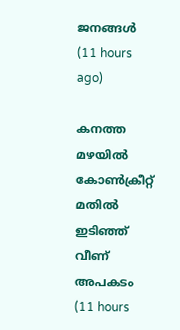ജനങ്ങൾ  (11 hours ago)

കനത്ത മഴയില്‍ കോണ്‍ക്രീറ്റ് മതില്‍ ഇടിഞ്ഞ് വീണ് അപകടം  (11 hours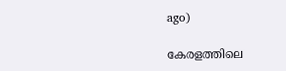ago)

കേരളത്തിലെ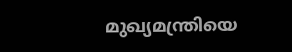മുഖ്യമന്ത്രിയെ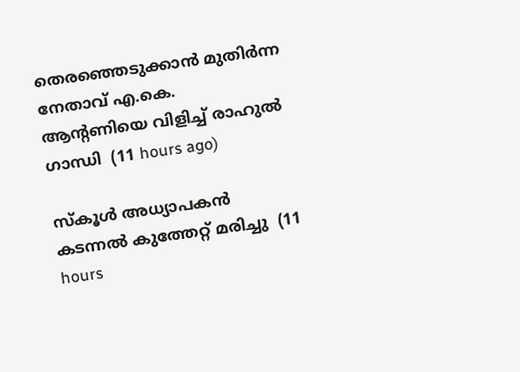തെരഞ്ഞെടുക്കാൻ മുതിർന്ന നേതാവ് എ.കെ. ആന്റണിയെ വിളിച്ച് രാഹുൽ ഗാന്ധി  (11 hours ago)

സ്‌കൂള്‍ അധ്യാപകന്‍ കടന്നല്‍ കുത്തേറ്റ് മരിച്ചു  (11 hours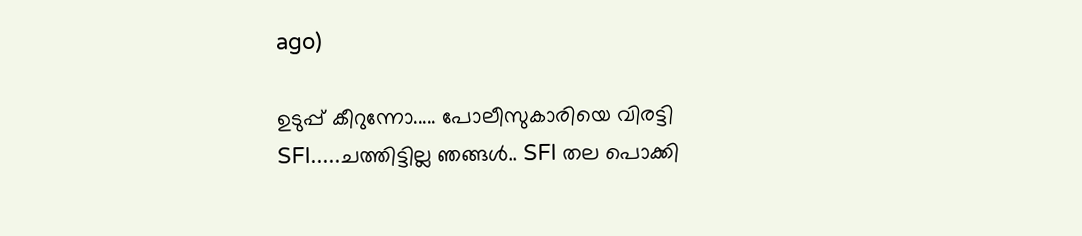ago)

ഉടുപ്പ് കീറുന്നോ..... പോലീസുകാരിയെ വിരട്ടി SFI.....ചത്തിട്ടില്ല ഞങ്ങൾ.. SFI തല പൊക്കി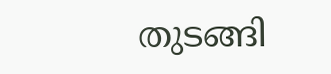തുടങ്ങി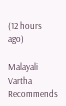(12 hours ago)

Malayali Vartha Recommends